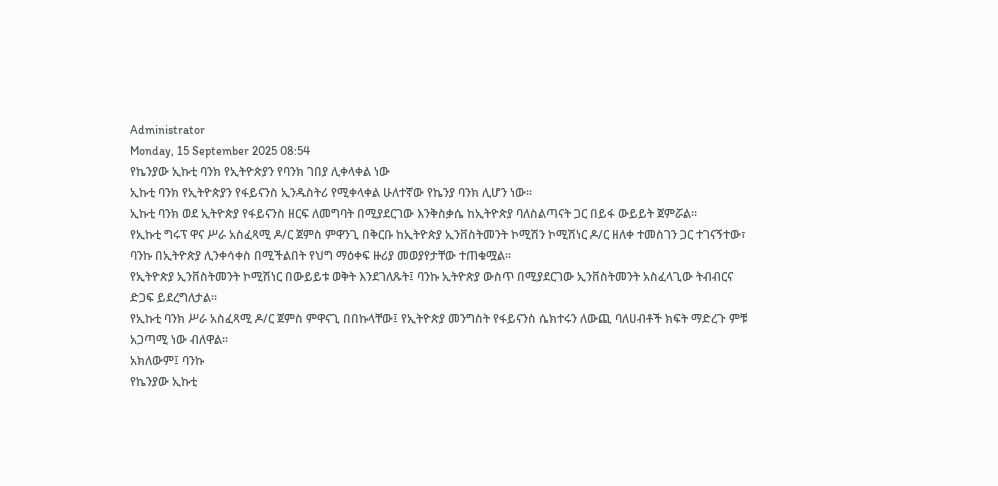Administrator
Monday, 15 September 2025 08:54
የኬንያው ኢኩቲ ባንክ የኢትዮጵያን የባንክ ገበያ ሊቀላቀል ነው
ኢኩቲ ባንክ የኢትዮጵያን የፋይናንስ ኢንዱስትሪ የሚቀላቀል ሁለተኛው የኬንያ ባንክ ሊሆን ነው፡፡
ኢኩቲ ባንክ ወደ ኢትዮጵያ የፋይናንስ ዘርፍ ለመግባት በሚያደርገው እንቅስቃሴ ከኢትዮጵያ ባለስልጣናት ጋር በይፋ ውይይት ጀምሯል፡፡
የኢኩቲ ግሩፕ ዋና ሥራ አስፈጻሚ ዶ/ር ጀምስ ምዋንጊ በቅርቡ ከኢትዮጵያ ኢንቨስትመንት ኮሚሽን ኮሚሽነር ዶ/ር ዘለቀ ተመስገን ጋር ተገናኝተው፣ ባንኩ በኢትዮጵያ ሊንቀሳቀስ በሚችልበት የህግ ማዕቀፍ ዙሪያ መወያየታቸው ተጠቁሟል።
የኢትዮጵያ ኢንቨስትመንት ኮሚሽነር በውይይቱ ወቅት እንደገለጹት፤ ባንኩ ኢትዮጵያ ውስጥ በሚያደርገው ኢንቨስትመንት አስፈላጊው ትብብርና ድጋፍ ይደረግለታል።
የኢኩቲ ባንክ ሥራ አስፈጻሚ ዶ/ር ጀምስ ምዋናጊ በበኩላቸው፤ የኢትዮጵያ መንግስት የፋይናንስ ሴክተሩን ለውጪ ባለሀብቶች ክፍት ማድረጉ ምቹ አጋጣሚ ነው ብለዋል።
አክለውም፤ ባንኩ
የኬንያው ኢኩቲ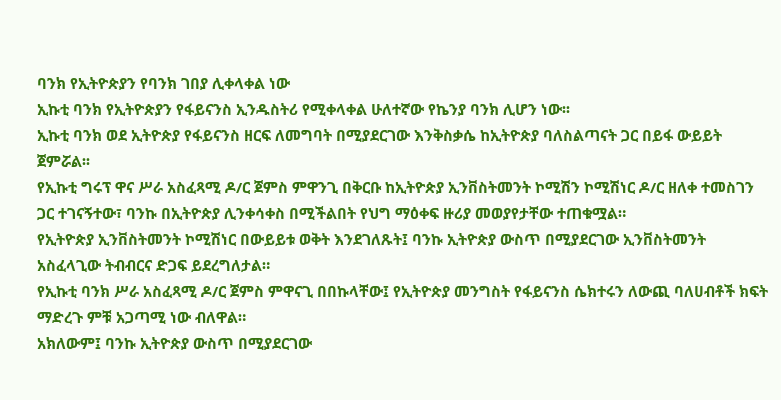ባንክ የኢትዮጵያን የባንክ ገበያ ሊቀላቀል ነው
ኢኩቲ ባንክ የኢትዮጵያን የፋይናንስ ኢንዱስትሪ የሚቀላቀል ሁለተኛው የኬንያ ባንክ ሊሆን ነው፡፡
ኢኩቲ ባንክ ወደ ኢትዮጵያ የፋይናንስ ዘርፍ ለመግባት በሚያደርገው እንቅስቃሴ ከኢትዮጵያ ባለስልጣናት ጋር በይፋ ውይይት ጀምሯል፡፡
የኢኩቲ ግሩፕ ዋና ሥራ አስፈጻሚ ዶ/ር ጀምስ ምዋንጊ በቅርቡ ከኢትዮጵያ ኢንቨስትመንት ኮሚሽን ኮሚሽነር ዶ/ር ዘለቀ ተመስገን ጋር ተገናኝተው፣ ባንኩ በኢትዮጵያ ሊንቀሳቀስ በሚችልበት የህግ ማዕቀፍ ዙሪያ መወያየታቸው ተጠቁሟል።
የኢትዮጵያ ኢንቨስትመንት ኮሚሽነር በውይይቱ ወቅት እንደገለጹት፤ ባንኩ ኢትዮጵያ ውስጥ በሚያደርገው ኢንቨስትመንት አስፈላጊው ትብብርና ድጋፍ ይደረግለታል።
የኢኩቲ ባንክ ሥራ አስፈጻሚ ዶ/ር ጀምስ ምዋናጊ በበኩላቸው፤ የኢትዮጵያ መንግስት የፋይናንስ ሴክተሩን ለውጪ ባለሀብቶች ክፍት ማድረጉ ምቹ አጋጣሚ ነው ብለዋል።
አክለውም፤ ባንኩ ኢትዮጵያ ውስጥ በሚያደርገው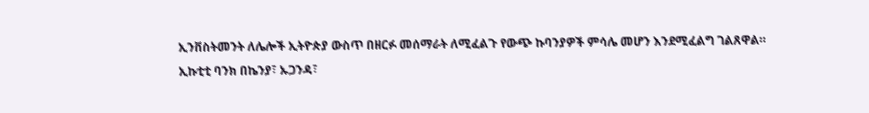ኢንቨስትመንት ለሌሎች ኢትዮጵያ ውስጥ በዘርፉ መሰማራት ለሚፈልጉ የውጭ ኩባንያዎች ምሳሌ መሆን እንደሚፈልግ ገልጸዋል።
ኢኩቲቲ ባንክ በኬንያ፣ ኡጋንዳ፣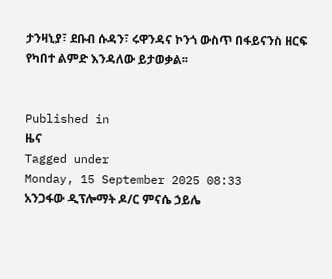ታንዛኒያ፣ ደቡብ ሱዳን፣ ሩዋንዳና ኮንጎ ውስጥ በፋይናንስ ዘርፍ የካበተ ልምድ እንዳለው ይታወቃል፡፡


Published in
ዜና
Tagged under
Monday, 15 September 2025 08:33
አንጋፋው ዲፕሎማት ዶ/ር ምናሴ ኃይሌ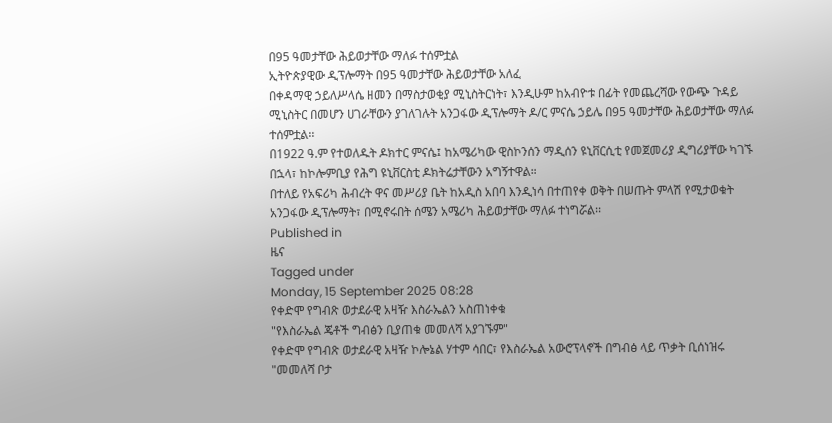በ95 ዓመታቸው ሕይወታቸው ማለፉ ተሰምቷል
ኢትዮጵያዊው ዲፕሎማት በ95 ዓመታቸው ሕይወታቸው አለፈ
በቀዳማዊ ኃይለሥላሴ ዘመን በማስታወቂያ ሚኒስትርነት፣ እንዲሁም ከአብዮቱ በፊት የመጨረሻው የውጭ ጉዳይ ሚኒስትር በመሆን ሀገራቸውን ያገለገሉት አንጋፋው ዲፕሎማት ዶ/ር ምናሴ ኃይሌ በ95 ዓመታቸው ሕይወታቸው ማለፉ ተሰምቷል፡፡
በ1922 ዓ.ም የተወለዱት ዶክተር ምናሴ፤ ከአሜሪካው ዊስኮንሰን ማዲሰን ዩኒቨርሲቲ የመጀመሪያ ዲግሪያቸው ካገኙ በኋላ፣ ከኮሎምቢያ የሕግ ዩኒቨርስቲ ዶክትሬታቸውን አግኝተዋል።
በተለይ የአፍሪካ ሕብረት ዋና መሥሪያ ቤት ከአዲስ አበባ እንዲነሳ በተጠየቀ ወቅት በሠጡት ምላሽ የሚታወቁት አንጋፋው ዲፕሎማት፣ በሚኖሩበት ሰሜን አሜሪካ ሕይወታቸው ማለፉ ተነግሯል፡፡
Published in
ዜና
Tagged under
Monday, 15 September 2025 08:28
የቀድሞ የግብጽ ወታደራዊ አዛዥ እስራኤልን አስጠነቀቁ
"የእስራኤል ጄቶች ግብፅን ቢያጠቁ መመለሻ አያገኙም"
የቀድሞ የግብጽ ወታደራዊ አዛዥ ኮሎኔል ሃተም ሳበር፣ የእስራኤል አውሮፕላኖች በግብፅ ላይ ጥቃት ቢሰነዝሩ "መመለሻ ቦታ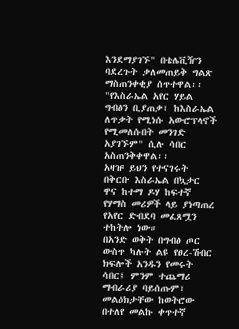እንደማያገኙ" በቴሌቪዥን ባደረጉት ቃለመጠይቅ ግልጽ ማስጠንቀቂያ ሰጥተዋል፡፡
"የእስራኤል አየር ሃይል ግብፅን ቢያጠቃ፣ ከእስራኤል ለጥቃት የሚነሱ አውሮፕላኖች የሚመለሱበት መንገድ አያገኙም" ሲሉ ሳበር አስጠንቅቀዋል፡፡
አዛዡ ይህን የተናገሩት በቅርቡ እስራኤል በኳታር ዋና ከተማ ዶሃ ከፍተኛ የሃማስ መሪዎች ላይ ያነጣጠረ የአየር ድብደባ መፈጸሟን ተከትሎ ነው።
በአንድ ወቅት በግብፅ ጦር ውስጥ ካሉት ልዩ የፀረ-ሽብር ክፍሎች አንዱን የመሩት ሳበር፤ ምንም ተጨማሪ ማብራሪያ ባይሰጡም፣ መልዕክታቸው ከወትሮው በተለየ መልኩ ቀጥተኛ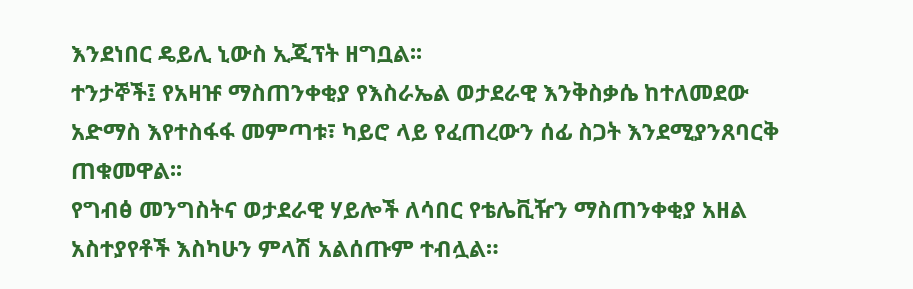እንደነበር ዴይሊ ኒውስ ኢጂፕት ዘግቧል፡፡
ተንታኞች፤ የአዛዡ ማስጠንቀቂያ የእስራኤል ወታደራዊ እንቅስቃሴ ከተለመደው አድማስ እየተስፋፋ መምጣቱ፣ ካይሮ ላይ የፈጠረውን ሰፊ ስጋት እንደሚያንጸባርቅ ጠቁመዋል፡፡
የግብፅ መንግስትና ወታደራዊ ሃይሎች ለሳበር የቴሌቪዥን ማስጠንቀቂያ አዘል አስተያየቶች እስካሁን ምላሽ አልሰጡም ተብሏል።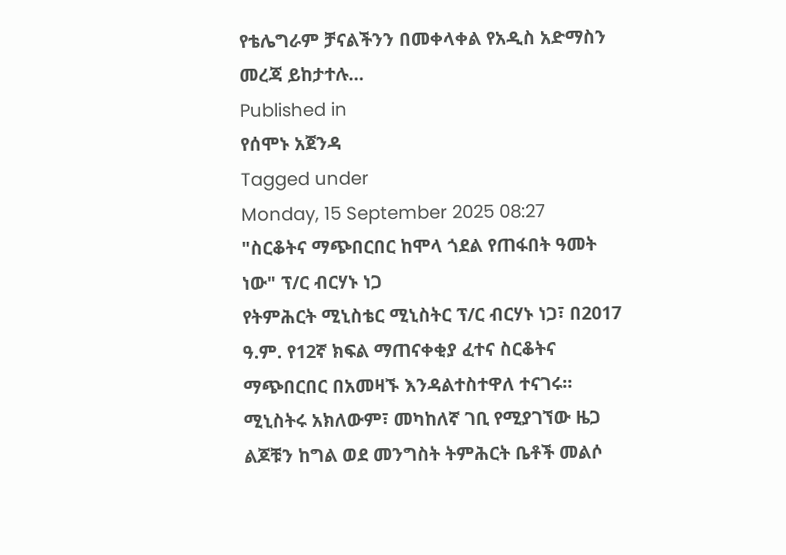የቴሌግራም ቻናልችንን በመቀላቀል የአዲስ አድማስን መረጃ ይከታተሉ…
Published in
የሰሞኑ አጀንዳ
Tagged under
Monday, 15 September 2025 08:27
"ስርቆትና ማጭበርበር ከሞላ ጎደል የጠፋበት ዓመት ነው" ፕ/ር ብርሃኑ ነጋ
የትምሕርት ሚኒስቴር ሚኒስትር ፕ/ር ብርሃኑ ነጋ፣ በ2017 ዓ.ም. የ12ኛ ክፍል ማጠናቀቂያ ፈተና ስርቆትና ማጭበርበር በአመዛኙ እንዳልተስተዋለ ተናገሩ። ሚኒስትሩ አክለውም፣ መካከለኛ ገቢ የሚያገኘው ዜጋ ልጆቹን ከግል ወደ መንግስት ትምሕርት ቤቶች መልሶ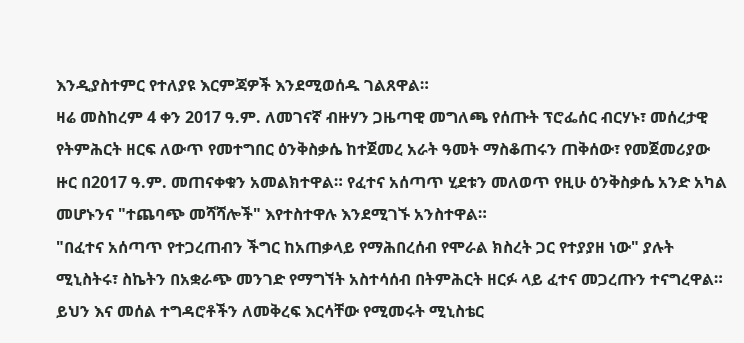እንዲያስተምር የተለያዩ እርምጃዎች እንደሚወሰዱ ገልጸዋል።
ዛሬ መስከረም 4 ቀን 2017 ዓ.ም. ለመገናኛ ብዙሃን ጋዜጣዊ መግለጫ የሰጡት ፕሮፌሰር ብርሃኑ፣ መሰረታዊ የትምሕርት ዘርፍ ለውጥ የመተግበር ዕንቅስቃሴ ከተጀመረ አራት ዓመት ማስቆጠሩን ጠቅሰው፣ የመጀመሪያው ዙር በ2017 ዓ.ም. መጠናቀቁን አመልክተዋል። የፈተና አሰጣጥ ሂደቱን መለወጥ የዚሁ ዕንቅስቃሴ አንድ አካል መሆኑንና "ተጨባጭ መሻሻሎች" እየተስተዋሉ እንደሚገኙ አንስተዋል።
"በፈተና አሰጣጥ የተጋረጠብን ችግር ከአጠቃላይ የማሕበረሰብ የሞራል ክስረት ጋር የተያያዘ ነው" ያሉት ሚኒስትሩ፣ ስኬትን በአቋራጭ መንገድ የማግኘት አስተሳሰብ በትምሕርት ዘርፉ ላይ ፈተና መጋረጡን ተናግረዋል። ይህን እና መሰል ተግዳሮቶችን ለመቅረፍ እርሳቸው የሚመሩት ሚኒስቴር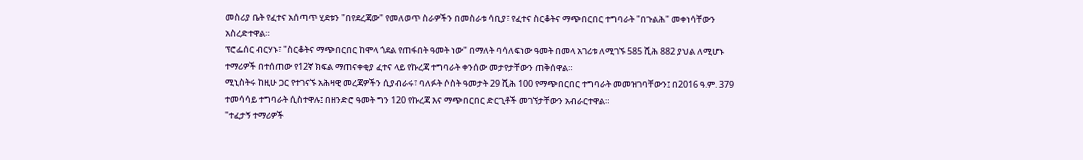መስሪያ ቤት የፈተና አሰጣጥ ሂደቱን "በየደረጃው" የመለወጥ ስራዎችን በመስራቱ ሳቢያ፣ የፈተና ስርቆትና ማጭበርበር ተግባራት "በጉልሕ" መቀነሳቸውን አስረድተዋል።
ፕሮፌሰር ብርሃኑ፣ "ስርቆትና ማጭበርበር ከሞላ ጎደል የጠፋበት ዓመት ነው" በማለት ባሳለፍነው ዓመት በመላ አገሪቱ ለሚገኙ 585 ሺሕ 882 ያህል ለሚሆኑ ተማሪዎች በተሰጠው የ12ኛ ክፍል ማጠናቀቂያ ፈተና ላይ የኩረጃ ተግባራት ቀንሰው መታየታቸውን ጠቅሰዋል።
ሚኒስትሩ ከዚሁ ጋር የተገናኙ አሕዛዊ መረጃዎችን ሲያብራሩ፣ ባለፉት ሶስት ዓመታት 29 ሺሕ 100 የማጭበርበር ተግባራት መመዝገባቸውን፤ በ2016 ዓ.ም. 379 ተመሳሳይ ተግባራት ሲስተዋሉ፤ በዘንድሮ ዓመት ግን 120 የኩረጃ እና ማጭበርበር ድርጊቶች መገኘታቸውን አብራርተዋል።
"ተፈታኝ ተማሪዎች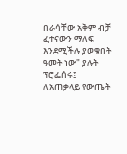በራሳቸው አቅም ብቻ ፈተናውን ማለፍ እንደሚችሉ ያወቁበት ዓመት ነው" ያሉት ፕሮፌሰሩ፤ ለአጠቃላይ የውጤት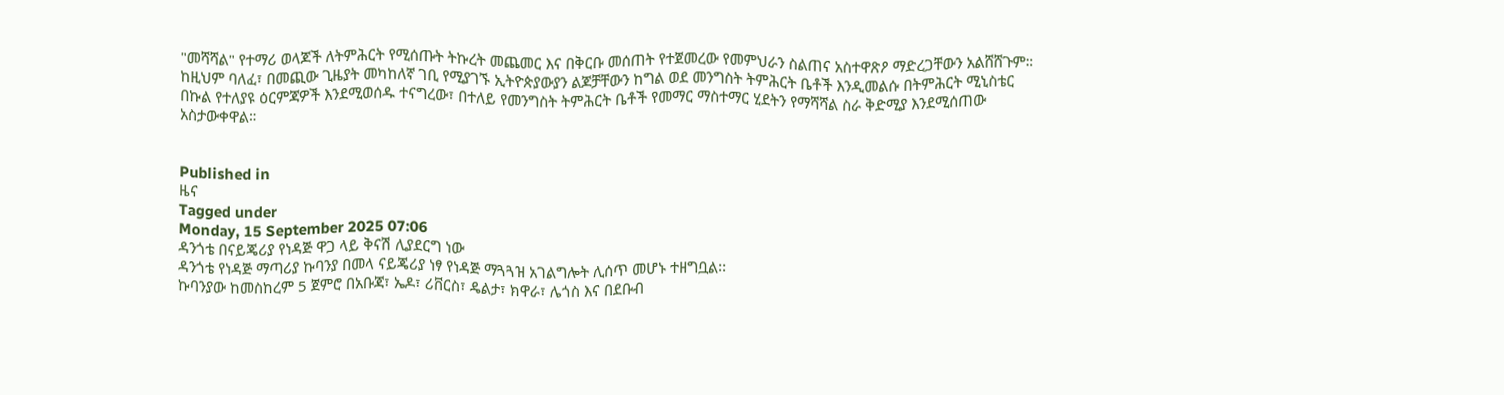"መሻሻል" የተማሪ ወላጆች ለትምሕርት የሚሰጡት ትኩረት መጨመር እና በቅርቡ መሰጠት የተጀመረው የመምህራን ስልጠና አስተዋጽዖ ማድረጋቸውን አልሸሸጉም።
ከዚህም ባለፈ፣ በመጪው ጊዜያት መካከለኛ ገቢ የሚያገኙ ኢትዮጵያውያን ልጆቻቸውን ከግል ወደ መንግስት ትምሕርት ቤቶች እንዲመልሱ በትምሕርት ሚኒስቴር በኩል የተለያዩ ዕርምጃዎች እንደሚወሰዱ ተናግረው፣ በተለይ የመንግስት ትምሕርት ቤቶች የመማር ማስተማር ሂደትን የማሻሻል ስራ ቅድሚያ እንደሚሰጠው አስታውቀዋል።


Published in
ዜና
Tagged under
Monday, 15 September 2025 07:06
ዳንጎቴ በናይጄሪያ የነዳጅ ዋጋ ላይ ቅናሽ ሊያደርግ ነው
ዳንጎቴ የነዳጅ ማጣሪያ ኩባንያ በመላ ናይጄሪያ ነፃ የነዳጅ ማጓጓዝ አገልግሎት ሊሰጥ መሆኑ ተዘግቧል፡፡
ኩባንያው ከመስከረም 5 ጀምሮ በአቡጃ፣ ኤዶ፣ ሪቨርስ፣ ዴልታ፣ ክዋራ፣ ሌጎስ እና በደቡብ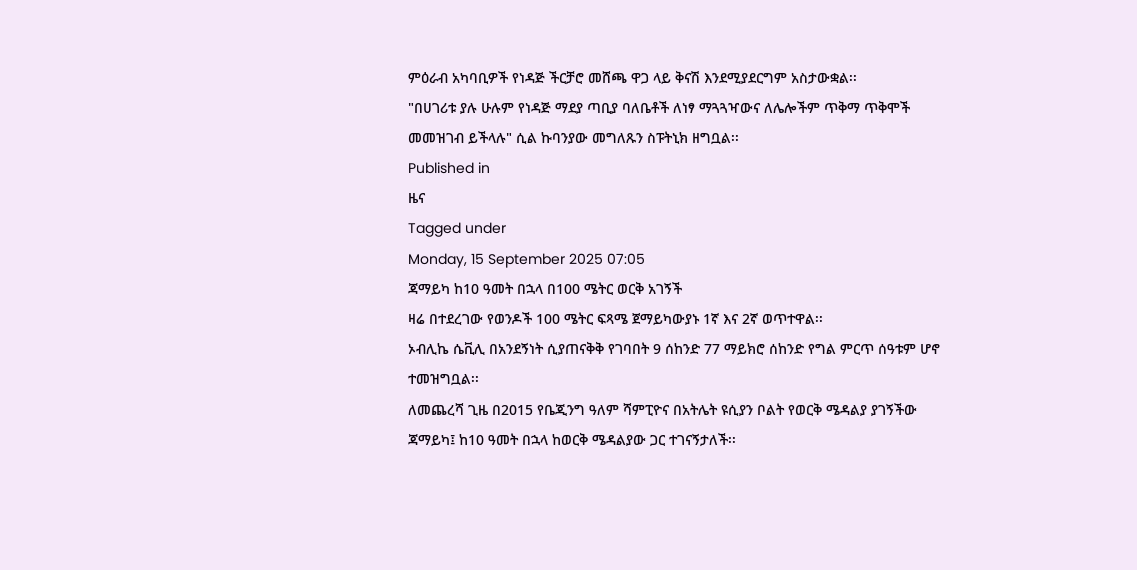ምዕራብ አካባቢዎች የነዳጅ ችርቻሮ መሸጫ ዋጋ ላይ ቅናሽ እንደሚያደርግም አስታውቋል፡፡
"በሀገሪቱ ያሉ ሁሉም የነዳጅ ማደያ ጣቢያ ባለቤቶች ለነፃ ማጓጓዣውና ለሌሎችም ጥቅማ ጥቅሞች መመዝገብ ይችላሉ" ሲል ኩባንያው መግለጹን ስፑትኒክ ዘግቧል፡፡
Published in
ዜና
Tagged under
Monday, 15 September 2025 07:05
ጃማይካ ከ10 ዓመት በኋላ በ100 ሜትር ወርቅ አገኝች
ዛሬ በተደረገው የወንዶች 100 ሜትር ፍጻሜ ጀማይካውያኑ 1ኛ እና 2ኛ ወጥተዋል፡፡
ኦብሊኬ ሴቪሊ በአንደኝነት ሲያጠናቅቅ የገባበት 9 ሰከንድ 77 ማይክሮ ሰከንድ የግል ምርጥ ሰዓቱም ሆኖ ተመዝግቧል፡፡
ለመጨረሻ ጊዜ በ2015 የቤጂንግ ዓለም ሻምፒዮና በአትሌት ዩሲያን ቦልት የወርቅ ሜዳልያ ያገኝችው ጃማይካ፤ ከ10 ዓመት በኋላ ከወርቅ ሜዳልያው ጋር ተገናኝታለች፡፡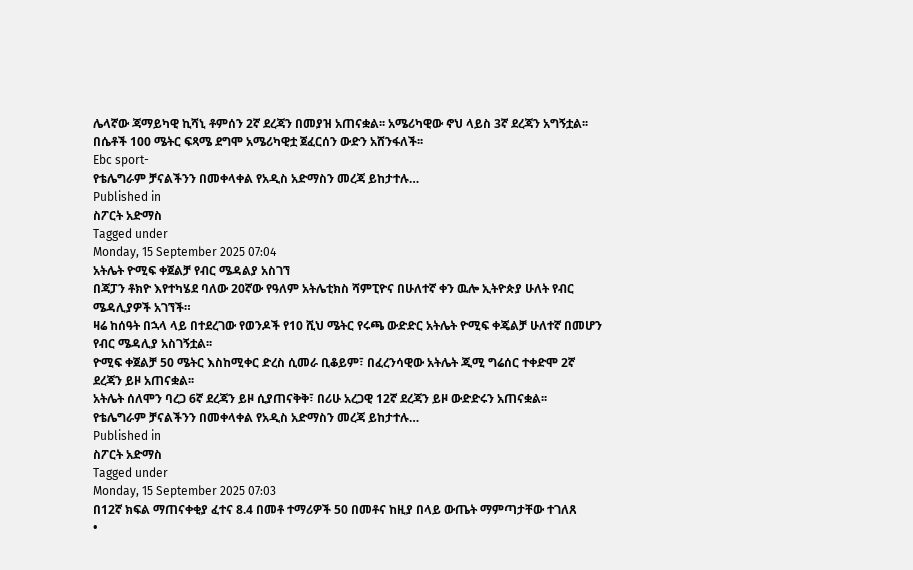ሌላኛው ጃማይካዊ ኪሻኒ ቶምሰን 2ኛ ደረጃን በመያዝ አጠናቋል፡፡ አሜሪካዊው ኖህ ላይስ 3ኛ ደረጃን አግኝቷል፡፡
በሴቶች 100 ሜትር ፍጻሜ ደግሞ አሜሪካዊቷ ጀፈርሰን ውድን አሸንፋለች፡፡
Ebc sport-
የቴሌግራም ቻናልችንን በመቀላቀል የአዲስ አድማስን መረጃ ይከታተሉ…
Published in
ስፖርት አድማስ
Tagged under
Monday, 15 September 2025 07:04
አትሌት ዮሚፍ ቀጀልቻ የብር ሜዳልያ አስገኘ
በጃፓን ቶክዮ እየተካሄደ ባለው 20ኛው የዓለም አትሌቲክስ ሻምፒዮና በሁለተኛ ቀን ዉሎ ኢትዮጵያ ሁለት የብር ሜዳሊያዎች አገኘች።
ዛሬ ከሰዓት በኋላ ላይ በተደረገው የወንዶች የ10 ሺህ ሜትር የሩጫ ውድድር አትሌት ዮሚፍ ቀጄልቻ ሁለተኛ በመሆን የብር ሜዳሊያ አስገኝቷል፡፡
ዮሚፍ ቀጀልቻ 50 ሜትር እስከሚቀር ድረስ ሲመራ ቢቆይም፣ በፈረንሳዊው አትሌት ጂሚ ግሬሰር ተቀድሞ 2ኛ ደረጃን ይዞ አጠናቋል፡፡
አትሌት ሰለሞን ባረጋ 6ኛ ደረጃን ይዞ ሲያጠናቅቅ፣ በሪሁ አረጋዊ 12ኛ ደረጃን ይዞ ውድድሩን አጠናቋል፡፡
የቴሌግራም ቻናልችንን በመቀላቀል የአዲስ አድማስን መረጃ ይከታተሉ…
Published in
ስፖርት አድማስ
Tagged under
Monday, 15 September 2025 07:03
በ12ኛ ክፍል ማጠናቀቂያ ፈተና 8.4 በመቶ ተማሪዎች 50 በመቶና ከዚያ በላይ ውጤት ማምጣታቸው ተገለጸ
•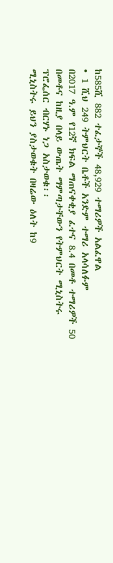ከ585ሺ 882 ተፈታኞች 48,929 ተማሪዎች አልፈዋል
• 1 ሺህ 249 ትምህርት ቤቶች አንድም ተማሪ አላሳለፉም
በ2017 ዓ.ም የ12ኛ ክፍል ማጠናቀቂያ ፈተና 8.4 በመቶ ተማሪዎች 50 በመቶና ከዚያ በላይ ውጤት ማምጣታቸውን የትምህርት ሚኒስትሩ ፕሮፌሰር ብርሃኑ ነጋ አስታወቁ፡፡
ሚኒስትሩ ይህን ያስታወቁት በዛሬው ዕለት ከ9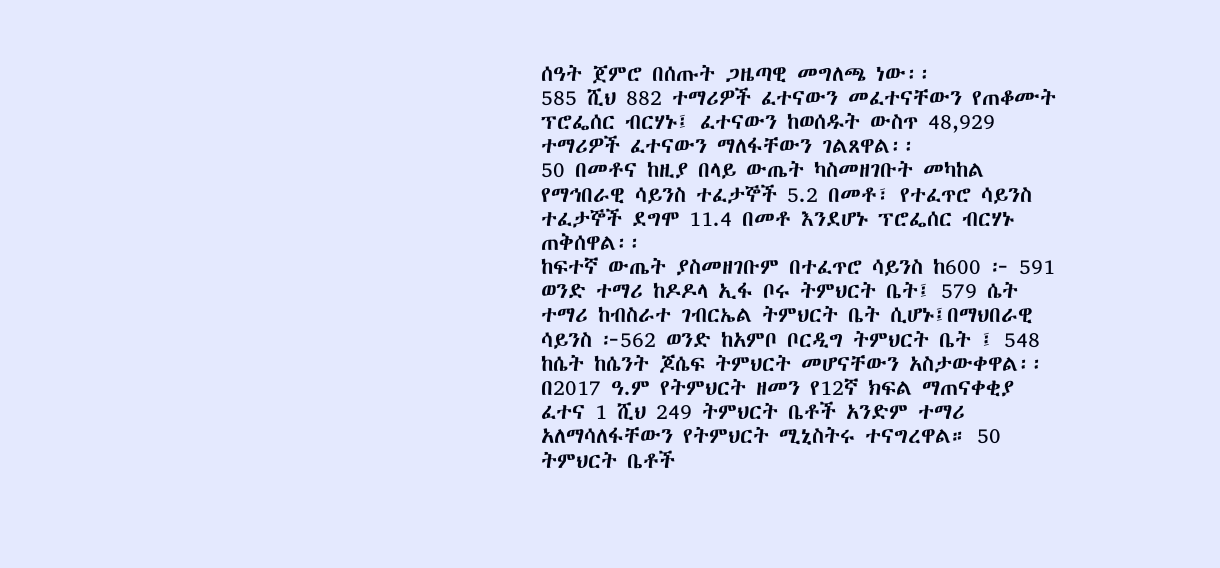ሰዓት ጀምሮ በሰጡት ጋዜጣዊ መግለጫ ነው፡፡
585 ሺህ 882 ተማሪዎች ፈተናውን መፈተናቸውን የጠቆሙት ፕሮፌሰር ብርሃኑ፤ ፈተናውን ከወሰዱት ውስጥ 48,929 ተማሪዎች ፈተናውን ማለፋቸውን ገልጸዋል፡፡
50 በመቶና ከዚያ በላይ ውጤት ካስመዘገቡት መካከል የማኅበራዊ ሳይንስ ተፈታኞች 5.2 በመቶ፣ የተፈጥሮ ሳይንስ ተፈታኞች ደግሞ 11.4 በመቶ እንደሆኑ ፕሮፌሰር ብርሃኑ ጠቅሰዋል፡፡
ከፍተኛ ውጤት ያስመዘገቡም በተፈጥሮ ሳይንስ ከ600 ፦ 591 ወንድ ተማሪ ከዶዶላ ኢፋ ቦሩ ትምህርት ቤት፤ 579 ሴት ተማሪ ከብስራተ ገብርኤል ትምህርት ቤት ሲሆኑ፤በማህበራዊ ሳይንስ ፦562 ወንድ ከአምቦ ቦርዲግ ትምህርት ቤት ፤ 548 ከሴት ከሴንት ጆሴፍ ትምህርት መሆናቸውን አስታውቀዋል፡፡
በ2017 ዓ.ም የትምህርት ዘመን የ12ኛ ክፍል ማጠናቀቂያ ፈተና 1 ሺህ 249 ትምህርት ቤቶች አንድም ተማሪ አለማሳለፋቸውን የትምህርት ሚኒስትሩ ተናግረዋል። 50 ትምህርት ቤቶች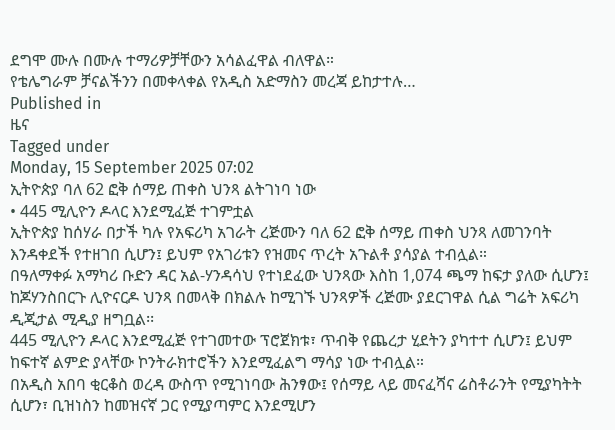ደግሞ ሙሉ በሙሉ ተማሪዎቻቸውን አሳልፈዋል ብለዋል።
የቴሌግራም ቻናልችንን በመቀላቀል የአዲስ አድማስን መረጃ ይከታተሉ…
Published in
ዜና
Tagged under
Monday, 15 September 2025 07:02
ኢትዮጵያ ባለ 62 ፎቅ ሰማይ ጠቀስ ህንጻ ልትገነባ ነው
• 445 ሚሊዮን ዶላር እንደሚፈጅ ተገምቷል
ኢትዮጵያ ከሰሃራ በታች ካሉ የአፍሪካ አገራት ረጅሙን ባለ 62 ፎቅ ሰማይ ጠቀስ ህንጻ ለመገንባት እንዳቀደች የተዘገበ ሲሆን፤ ይህም የአገሪቱን የዝመና ጥረት አጉልቶ ያሳያል ተብሏል።
በዓለማቀፉ አማካሪ ቡድን ዳር አል-ሃንዳሳህ የተነደፈው ህንጻው እስከ 1,074 ጫማ ከፍታ ያለው ሲሆን፤ ከጆሃንስበርጉ ሊዮናርዶ ህንጻ በመላቅ በክልሉ ከሚገኙ ህንጻዎች ረጅሙ ያደርገዋል ሲል ግሬት አፍሪካ ዲጂታል ሚዲያ ዘግቧል፡፡
445 ሚሊዮን ዶላር እንደሚፈጅ የተገመተው ፕሮጀክቱ፣ ጥብቅ የጨረታ ሂደትን ያካተተ ሲሆን፤ ይህም ከፍተኛ ልምድ ያላቸው ኮንትራክተሮችን እንደሚፈልግ ማሳያ ነው ተብሏል።
በአዲስ አበባ ቂርቆስ ወረዳ ውስጥ የሚገነባው ሕንፃው፤ የሰማይ ላይ መናፈሻና ሬስቶራንት የሚያካትት ሲሆን፣ ቢዝነስን ከመዝናኛ ጋር የሚያጣምር እንደሚሆን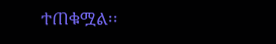ተጠቁሟል፡፡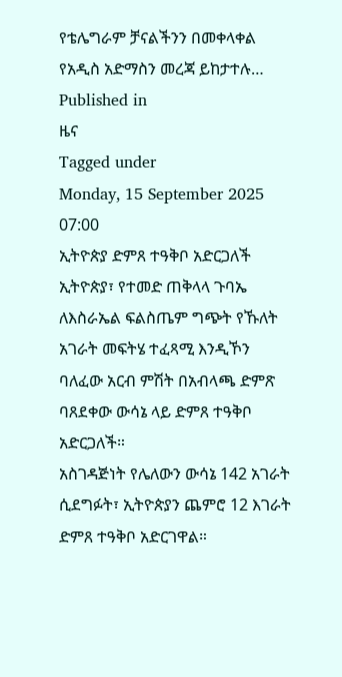የቴሌግራም ቻናልችንን በመቀላቀል የአዲስ አድማስን መረጃ ይከታተሉ…
Published in
ዜና
Tagged under
Monday, 15 September 2025 07:00
ኢትዮጵያ ድምጸ ተዓቅቦ አድርጋለች
ኢትዮጵያ፣ የተመድ ጠቅላላ ጉባኤ ለእስራኤል ፍልስጤም ግጭት የኹለት አገራት መፍትሄ ተፈጻሚ እንዲኾን ባለፈው አርብ ምሽት በአብላጫ ድምጽ ባጸደቀው ውሳኔ ላይ ድምጸ ተዓቅቦ አድርጋለች።
አስገዳጅነት የሌለውን ውሳኔ 142 አገራት ሲደግፉት፣ ኢትዮጵያን ጨምሮ 12 እገራት ድምጸ ተዓቅቦ አድርገዋል።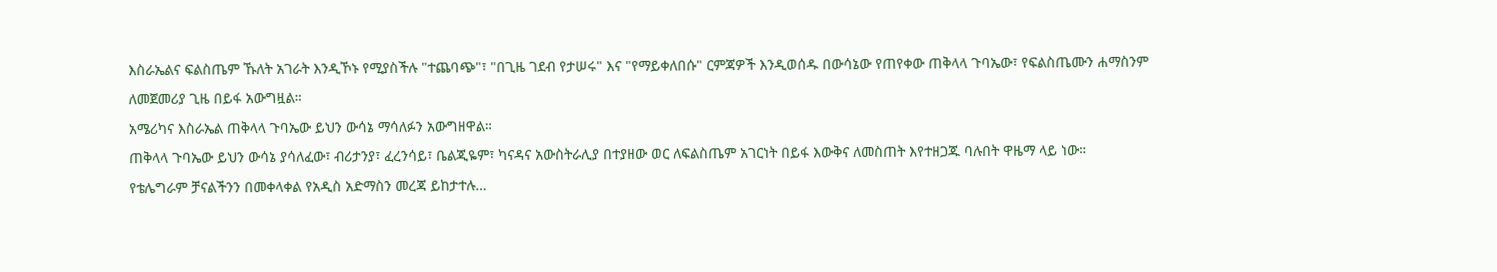እስራኤልና ፍልስጤም ኹለት አገራት እንዲኾኑ የሚያስችሉ "ተጨባጭ"፣ "በጊዜ ገደብ የታሠሩ" እና "የማይቀለበሱ" ርምጃዎች እንዲወሰዱ በውሳኔው የጠየቀው ጠቅላላ ጉባኤው፣ የፍልስጤሙን ሐማስንም ለመጀመሪያ ጊዜ በይፋ አውግዟል።
አሜሪካና እስራኤል ጠቅላላ ጉባኤው ይህን ውሳኔ ማሳለፉን አውግዘዋል።
ጠቅላላ ጉባኤው ይህን ውሳኔ ያሳለፈው፣ ብሪታንያ፣ ፈረንሳይ፣ ቤልጂዬም፣ ካናዳና አውስትራሊያ በተያዘው ወር ለፍልስጤም አገርነት በይፋ እውቅና ለመስጠት እየተዘጋጁ ባሉበት ዋዜማ ላይ ነው።
የቴሌግራም ቻናልችንን በመቀላቀል የአዲስ አድማስን መረጃ ይከታተሉ…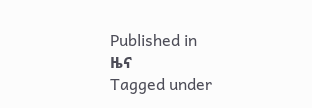Published in
ዜና
Tagged under